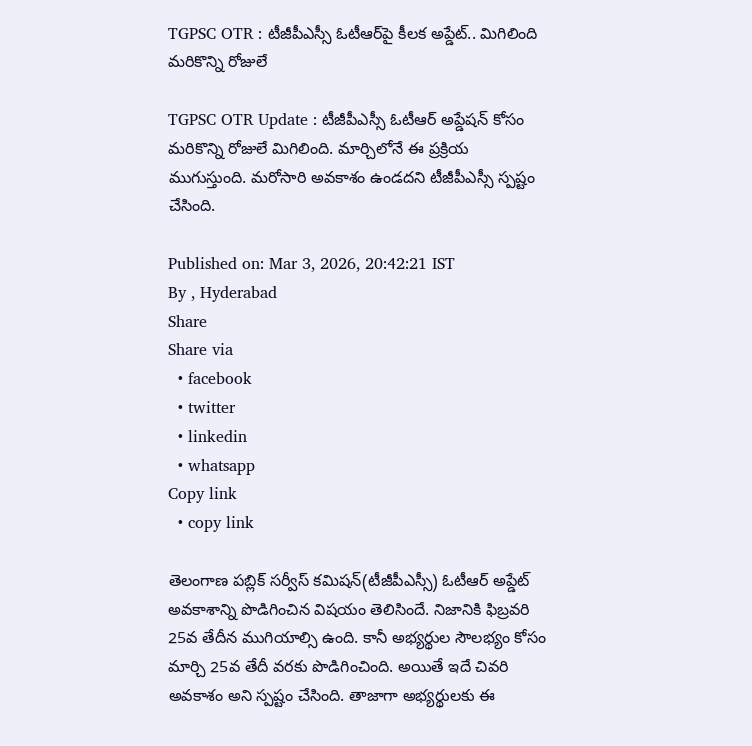TGPSC OTR : టీజీపీఎస్సీ ఓటీఆర్‌పై కీలక అప్డేట్.. మిగిలింది మరికొన్ని రోజులే

TGPSC OTR Update : టీజీపీఎస్సీ ఓటీఆర్‌ అప్డేషన్ కోసం మరికొన్ని రోజులే మిగిలింది. మార్చిలోనే ఈ ప్రక్రియ ముగుస్తుంది. మరోసారి అవకాశం ఉండదని టీజీపీఎస్సీ స్పష్టం చేసింది.

Published on: Mar 3, 2026, 20:42:21 IST
By , Hyderabad
Share
Share via
  • facebook
  • twitter
  • linkedin
  • whatsapp
Copy link
  • copy link

తెలంగాణ పబ్లిక్ సర్వీస్ కమిషన్(టీజీపీఎస్సీ) ఓటీఆర్ అప్డేట్ అవకాశాన్ని పొడిగించిన విషయం తెలిసిందే. నిజానికి ఫిబ్రవరి 25వ తేదీన ముగియాల్సి ఉంది. కానీ అభ్యర్థుల సౌలభ్యం కోసం మార్చి 25వ తేదీ వరకు పొడిగించింది. అయితే ఇదే చివరి అవకాశం అని స్పష్టం చేసింది. తాజాగా అభ్యర్థులకు ఈ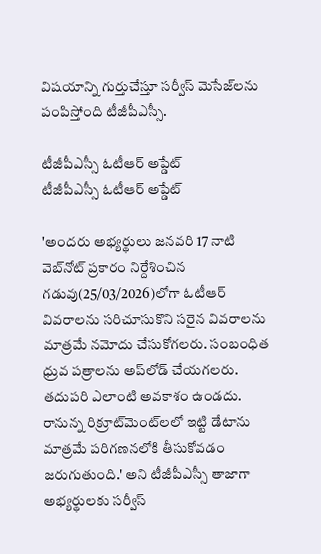విషయాన్ని గుర్తుచేస్తూ సర్వీస్ మెసేజ్‌లను పంపిస్తోంది టీజీపీఎస్సీ.

టీజీపీఎస్సీ ఓటీఆర్ అప్డేట్
టీజీపీఎస్సీ ఓటీఆర్ అప్డేట్

'అందరు అభ్యర్థులు జనవరి 17 నాటి వెబ్‌నోట్ ప్రకారం నిర్దేశించిన గడువు(25/03/2026)లోగా ఓటీఆర్ వివరాలను సరిచూసుకొని సరైన వివరాలను మాత్రమే నమోదు చేసుకోగలరు. సంబంధిత ధ్రువ పత్రాలను అప్‌లోడ్ చేయగలరు. తదుపరి ఎలాంటి అవకాశం ఉండదు. రానున్న రిక్రూట్‌మెంట్‌లలో ఇట్టి డేటాను మాత్రమే పరిగణనలోకి తీసుకోవడం జరుగుతుంది.' అని టీజీపీఎస్సీ తాజాగా అభ్యర్థులకు సర్వీస్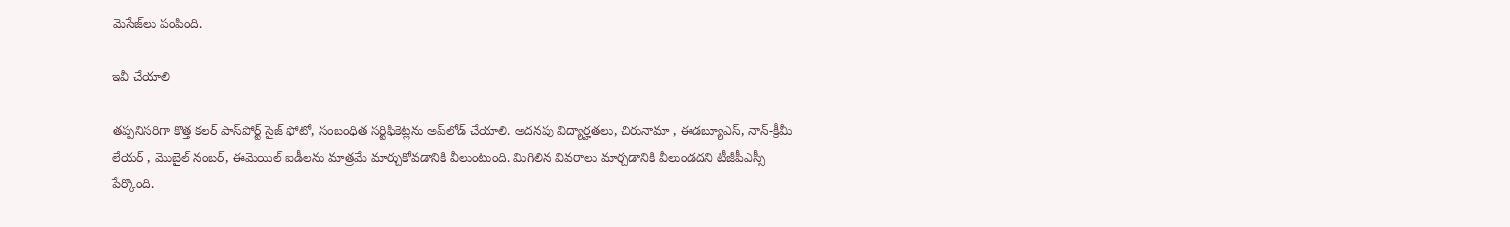మెసేజ్‌లు పంపింది.

ఇవీ చేయాలి

తప్పనిసరిగా కొత్త కలర్ పాస్‌పోర్ట్ సైజ్ ఫోటో, సంబంధిత సర్టిఫికెట్లను అప్‌లోడ్ చేయాలి. అదనపు విద్యార్హతలు, చిరునామా , ఈడబ్యూఎస్, నాన్-క్రీమీ లేయర్ , మొబైల్ నంబర్, ఈమెయిల్ ఐడీలను మాత్రమే మార్చుకోవడానికి వీలుంటుంది. మిగిలిన వివరాలు మార్చడానికి వీలుండదని టీజీపీఎస్సీ పేర్కొంది.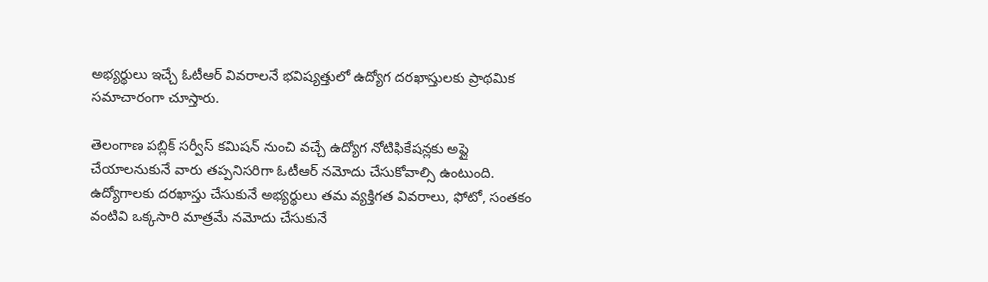అభ్యర్థులు ఇచ్చే ఓటీఆర్ వివరాలనే భవిష్యత్తులో ఉద్యోగ దరఖాస్తులకు ప్రాథమిక సమాచారంగా చూస్తారు.

తెలంగాణ పబ్లిక్ సర్వీస్ కమిషన్ నుంచి వచ్చే ఉద్యోగ నోటిఫికేషన్లకు అప్లై చేయాలనుకునే వారు తప్పనిసరిగా ఓటీఆర్ నమోదు చేసుకోవాల్సి ఉంటుంది. ఉద్యోగాలకు దరఖాస్తు చేసుకునే అభ్యర్థులు తమ వ్యక్తిగత వివరాలు, ఫోటో, సంతకం వంటివి ఒక్కసారి మాత్రమే నమోదు చేసుకునే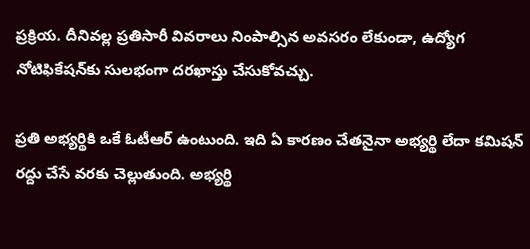ప్రక్రియ. దీనివల్ల ప్రతిసారీ వివరాలు నింపాల్సిన అవసరం లేకుండా, ఉద్యోగ నోటిఫికేషన్‌కు సులభంగా దరఖాస్తు చేసుకోవచ్చు.

ప్రతి అభ్యర్థికి ఒకే ఓటీఆర్ ఉంటుంది. ఇది ఏ కారణం చేతనైనా అభ్యర్థి లేదా కమిషన్ రద్దు చేసే వరకు చెల్లుతుంది. అభ్యర్థి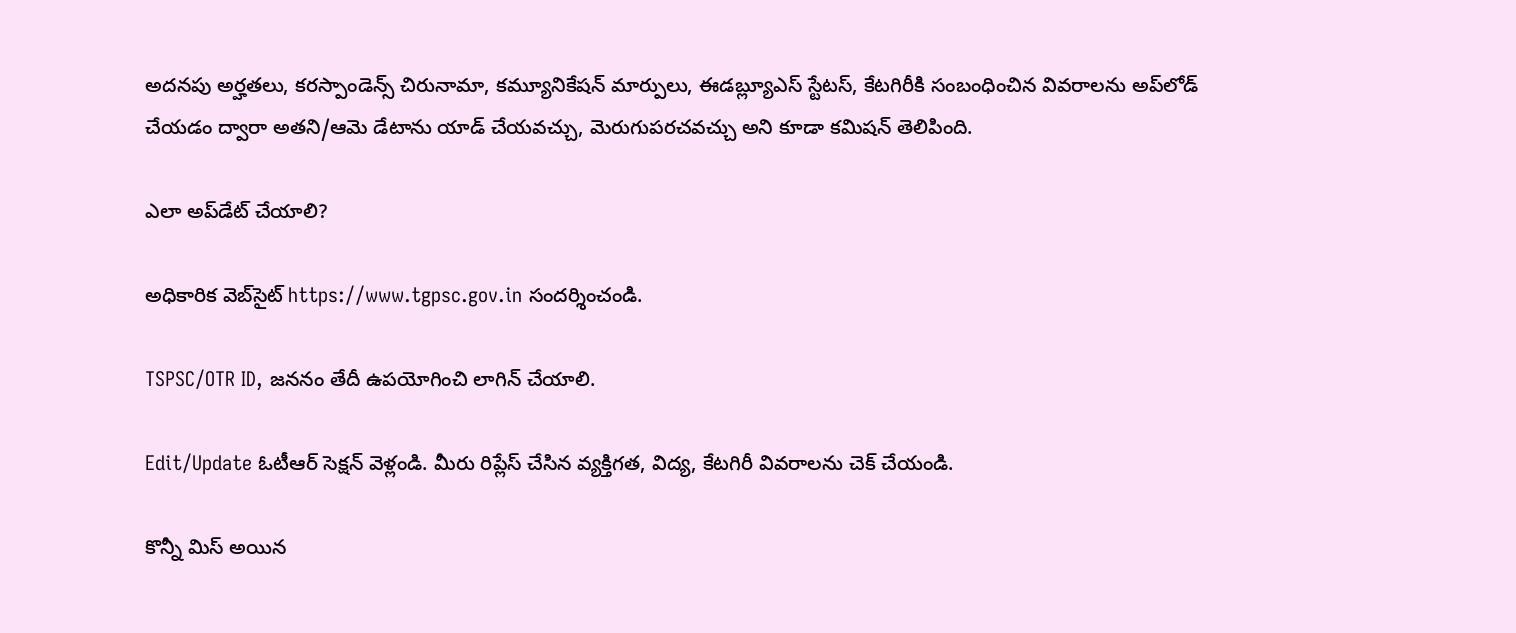అదనపు అర్హతలు, కరస్పాండెన్స్ చిరునామా, కమ్యూనికేషన్‌ మార్పులు, ఈడబ్ల్యూఎస్ స్టేటస్, కేటగిరీకి సంబంధించిన వివరాలను అప్‌లోడ్ చేయడం ద్వారా అతని/ఆమె డేటాను యాడ్ చేయవచ్చు, మెరుగుపరచవచ్చు అని కూడా కమిషన్ తెలిపింది.

ఎలా అప్‌డేట్ చేయాలి?

అధికారిక వెబ్‌సైట్‌ https://www.tgpsc.gov.in సందర్శించండి.

TSPSC/OTR ID, జననం తేదీ ఉపయోగించి లాగిన్ చేయాలి.

Edit/Update ఓటీఆర్ సెక్షన్‌ వెళ్లండి. మీరు రిప్లేస్ చేసిన వ్యక్తిగత, విద్య, కేటగిరీ వివరాలను చెక్ చేయండి.

కొన్నీ మిస్ అయిన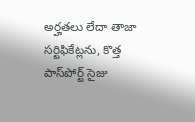అర్హతలు లేదా తాజా సర్టిఫికేట్లను, కొత్త పాస్‌పోర్ట్ సైజు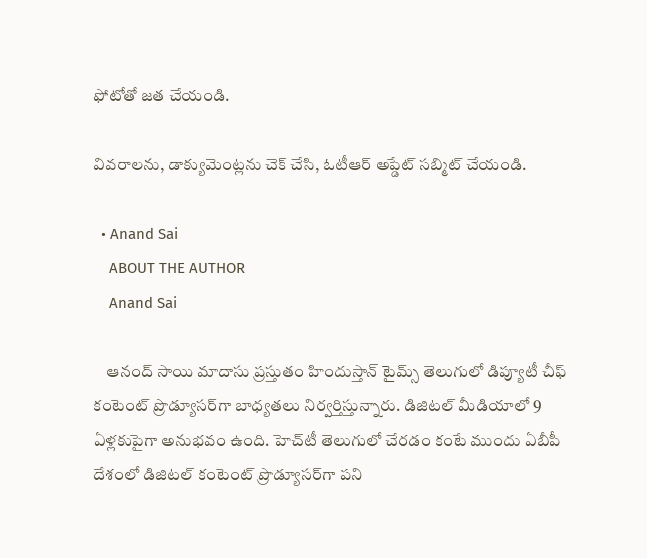ఫోటోతో జత చేయండి.

వివరాలను, డాక్యుమెంట్లను చెక్ చేసి, ఓటీఆర్ అప్డేట్ సబ్మిట్ చేయండి.

  • Anand Sai
    ABOUT THE AUTHOR
    Anand Sai

    ఆనంద్ సాయి మాదాసు ప్రస్తుతం హిందుస్తాన్ టైమ్స్ తెలుగులో డిప్యూటీ చీఫ్ కంటెంట్ ప్రొడ్యూసర్‌గా బాధ్యతలు నిర్వర్తిస్తున్నారు. డిజిటల్ మీడియాలో 9 ఏళ్లకుపైగా అనుభవం ఉంది. హెచ్‌టీ తెలుగులో చేరడం కంటే ముందు ఏబీపీ దేశంలో డిజిటల్ కంటెంట్ ప్రొడ్యూసర్‌గా పని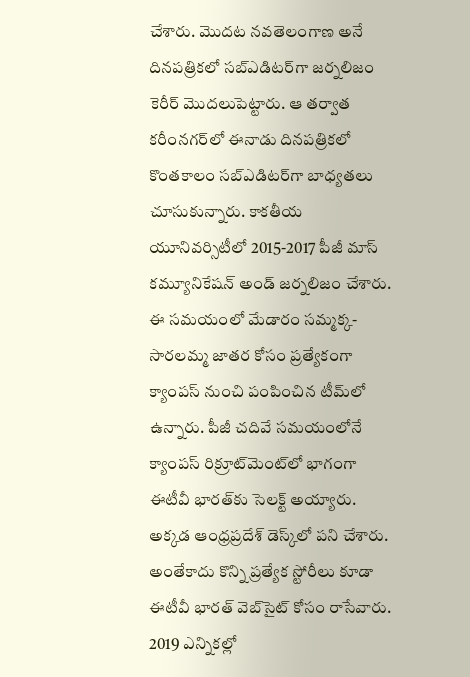చేశారు. మెుదట నవతెలంగాణ అనే దినపత్రికలో సబ్ఎడిటర్‌గా జర్నలిజం కెరీర్ మెుదలుపెట్టారు. ఆ తర్వాత కరీంనగర్‌లో ఈనాడు దినపత్రికలో కొంతకాలం సబ్‌ఎడిటర్‌గా బాధ్యతలు చూసుకున్నారు. కాకతీయ యూనివర్సిటీలో 2015-2017 పీజీ మాస్ కమ్యూనికేషన్ అండ్ జర్నలిజం చేశారు. ఈ సమయంలో మేడారం సమ్మక్క-సారలమ్మ జాతర కోసం ప్రత్యేకంగా క్యాంపస్ నుంచి పంపించిన టీమ్‌లో ఉన్నారు. పీజీ చదివే సమయంలోనే క్యాంపస్ రిక్రూట్‌మెంట్‌లో భాగంగా ఈటీవీ భారత్‌కు సెలక్ట్ అయ్యారు. అక్కడ ఆంధ్రప్రదేశ్‌ డెస్క్‌లో పని చేశారు. అంతేకాదు కొన్ని ప్రత్యేక స్టోరీలు కూడా ఈటీవీ భారత్ వెబ్‌సైట్ కోసం రాసేవారు. 2019 ఎన్నికల్లో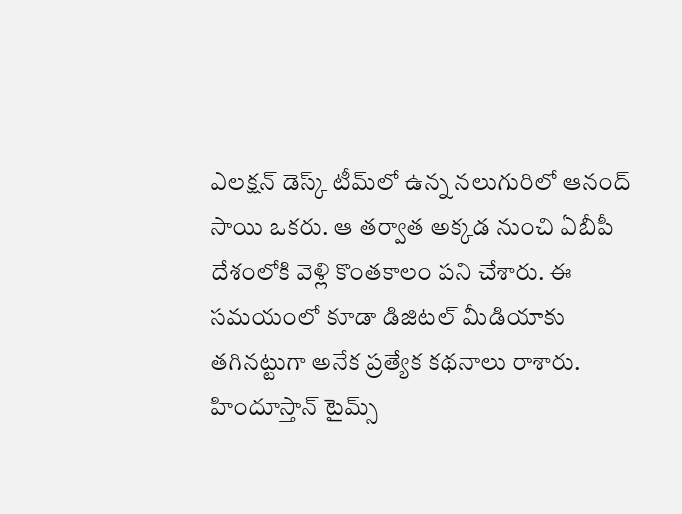ఎలక్షన్ డెస్క్‌ టీమ్‌లో ఉన్న నలుగురిలో ఆనంద్ సాయి ఒకరు. ఆ తర్వాత అక్కడ నుంచి ఏబీపీ దేశంలోకి వెళ్లి కొంతకాలం పని చేశారు. ఈ సమయంలో కూడా డిజిటల్ మీడియాకు తగినట్టుగా అనేక ప్రత్యేక కథనాలు రాశారు. హిందూస్తాన్ టైమ్స్‌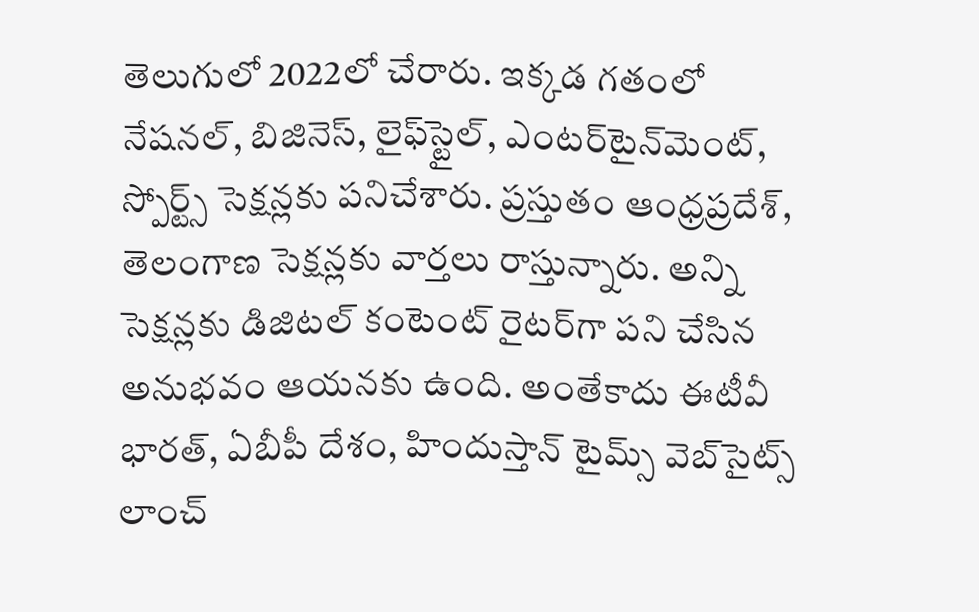తెలుగులో 2022లో చేరారు. ఇక్కడ గతంలో నేషనల్, బిజినెస్, లైఫ్‌స్టైల్, ఎంటర్‌టైన్‌మెంట్‌, స్పోర్ట్స్‌ సెక్షన్లకు పనిచేశారు. ప్రస్తుతం ఆంధ్రప్రదేశ్, తెలంగాణ సెక్షన్లకు వార్తలు రాస్తున్నారు. అన్ని సెక్షన్లకు డిజిటల్ కంటెంట్ రైటర్‌గా పని చేసిన అనుభవం ఆయనకు ఉంది. అంతేకాదు ఈటీవీ భారత్, ఏబీపీ దేశం, హిందుస్తాన్ టైమ్స్ వెబ్‌సైట్స్ లాంచ్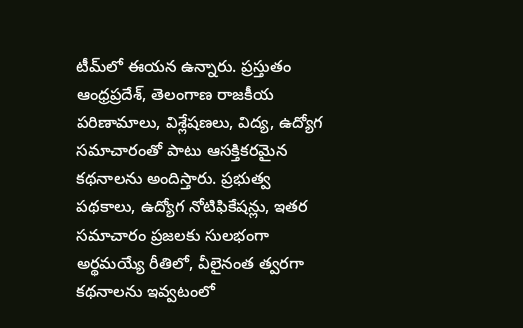టీమ్‌లో ఈయన ఉన్నారు. ప్రస్తుతం ఆంధ్రప్రదేశ్, తెలంగాణ రాజకీయ పరిణామాలు, విశ్లేషణలు, విద్య, ఉద్యోగ సమాచారంతో పాటు ఆసక్తికరమైన కథనాలను అందిస్తారు. ప్రభుత్వ పథకాలు, ఉద్యోగ నోటిఫికేషన్లు, ఇతర సమాచారం ప్రజలకు సులభంగా అర్థమయ్యే రీతిలో, వీలైనంత త్వరగా కథనాలను ఇవ్వటంలో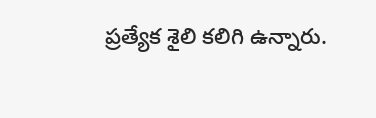ప్రత్యేక శైలి కలిగి ఉన్నారు.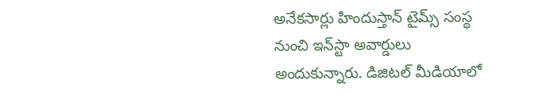అనేకసార్లు హిందుస్తాన్ టైమ్స్ సంస్థ నుంచి ఇన్‌స్టా అవార్డులు అందుకున్నారు. డిజిటల్ మీడియాలో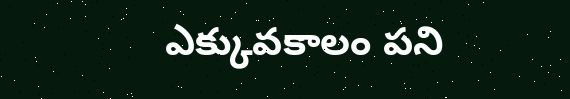ఎక్కువకాలం పని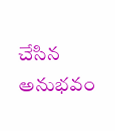చేసిన అనుభవం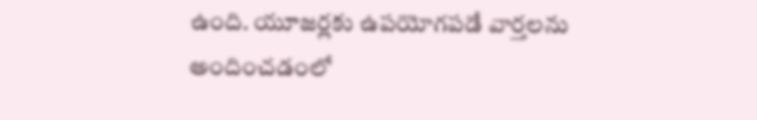ఉంది. యూజర్లకు ఉపయోగపడే వార్తలను అందించడంలో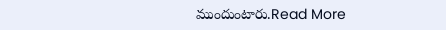ముందుంటారు.Read More